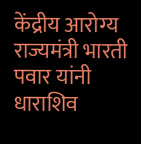केंद्रीय आरोग्य राज्यमंत्री भारती पवार यांनी धाराशिव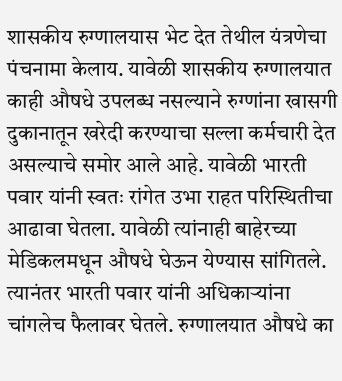शासकीय रुग्णालयास भेट देत तेथील यंत्रणेचा पंचनामा केलाय. यावेळी शासकीय रुग्णालयात काही औषधे उपलब्ध नसल्याने रुग्णांना खासगी दुकानातून खरेदी करण्याचा सल्ला कर्मचारी देत असल्याचे समोर आले आहे. यावेळी भारती पवार यांनी स्वतः रांगेत उभा राहत परिस्थितीचा आढावा घेतला. यावेळी त्यांनाही बाहेरच्या मेडिकलमधून औषधे घेऊन येण्यास सांगितले. त्यानंतर भारती पवार यांनी अधिकाऱ्यांना चांगलेच फैलावर घेतले. रुग्णालयात औषधे का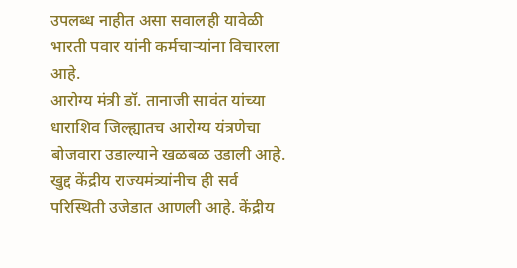उपलब्ध नाहीत असा सवालही यावेळी भारती पवार यांनी कर्मचाऱ्यांना विचारला आहे.
आरोग्य मंत्री डॉ. तानाजी सावंत यांच्या धाराशिव जिल्ह्यातच आरोग्य यंत्रणेचा बोजवारा उडाल्याने खळबळ उडाली आहे. खुद्द केंद्रीय राज्यमंत्र्यांनीच ही सर्व परिस्थिती उजेडात आणली आहे. केंद्रीय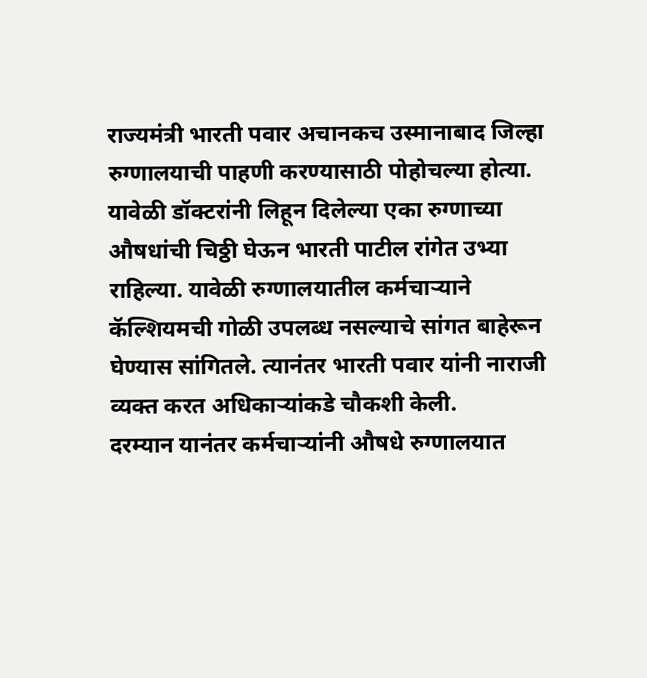राज्यमंत्री भारती पवार अचानकच उस्मानाबाद जिल्हा रुग्णालयाची पाहणी करण्यासाठी पोहोचल्या होत्या. यावेळी डॉक्टरांनी लिहून दिलेल्या एका रुग्णाच्या औषधांची चिठ्ठी घेऊन भारती पाटील रांगेत उभ्या राहिल्या. यावेळी रुग्णालयातील कर्मचाऱ्याने कॅल्शियमची गोळी उपलब्ध नसल्याचे सांगत बाहेरून घेण्यास सांगितले. त्यानंतर भारती पवार यांनी नाराजी व्यक्त करत अधिकाऱ्यांकडे चौकशी केली.
दरम्यान यानंतर कर्मचाऱ्यांनी औषधे रुग्णालयात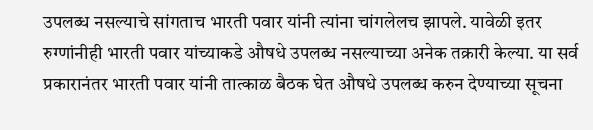उपलब्ध नसल्याचे सांगताच भारती पवार यांनी त्यांना चांगलेलच झापले. यावेळी इतर रुग्णांनीही भारती पवार यांच्याकडे औषधे उपलब्ध नसल्याच्या अनेक तक्रारी केल्या. या सर्व प्रकारानंतर भारती पवार यांनी तात्काळ बैठक घेत औषधे उपलब्ध करुन देण्याच्या सूचना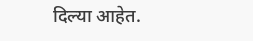दिल्या आहेत.